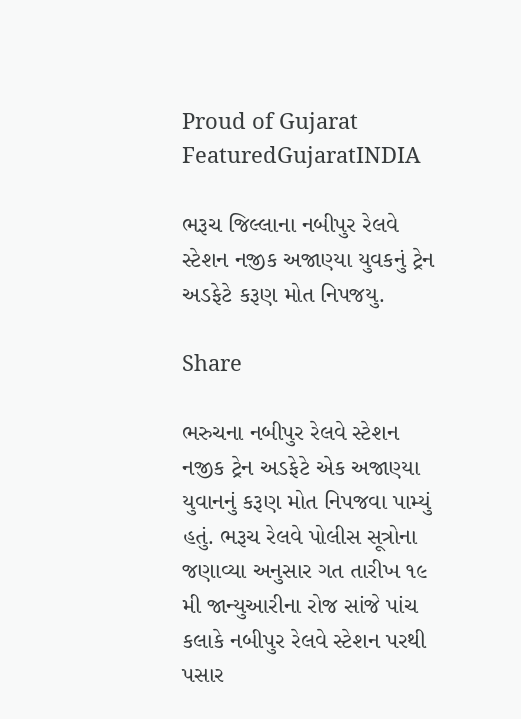Proud of Gujarat
FeaturedGujaratINDIA

ભરૂચ જિલ્લાના નબીપુર રેલવે સ્ટેશન નજીક અજાણ્યા યુવકનું ટ્રેન અડફેટે કરૂણ મોત નિપજયુ.

Share

ભરુચના નબીપુર રેલવે સ્ટેશન નજીક ટ્રેન અડફેટે એક અજાણ્યા યુવાનનું કરૂણ મોત નિપજવા પામ્યું હતું. ભરૂચ રેલવે પોલીસ સૂત્રોના જણાવ્યા અનુસાર ગત તારીખ ૧૯ મી જાન્યુઆરીના રોજ સાંજે પાંચ કલાકે નબીપુર રેલવે સ્ટેશન પરથી પસાર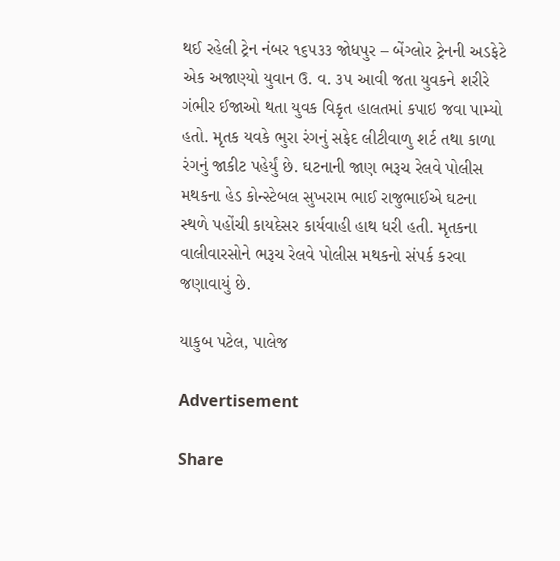થઈ રહેલી ટ્રેન નંબર ૧૬૫૩૩ જોધપુર – બેંગ્લોર ટ્રેનની અડફેટે એક અજાણ્યો યુવાન ઉ. વ. ૩૫ આવી જતા યુવકને શરીરે ગંભીર ઈજાઓ થતા યુવક વિકૃત હાલતમાં કપાઇ જવા પામ્યો હતો. મૃતક યવકે ભુરા રંગનું સફેદ લીટીવાળુ શર્ટ તથા કાળા રંગનું જાકીટ પહેર્યું છે. ઘટનાની જાણ ભરૂચ રેલવે પોલીસ મથકના હેડ કોન્સ્ટેબલ સુખરામ ભાઈ રાજુભાઈએ ઘટના સ્થળે પહોંચી કાયદેસર કાર્યવાહી હાથ ધરી હતી. મૃતકના વાલીવારસોને ભરૂચ રેલવે પોલીસ મથકનો સંપર્ક કરવા જણાવાયું છે.

યાકુબ પટેલ, પાલેજ

Advertisement

Share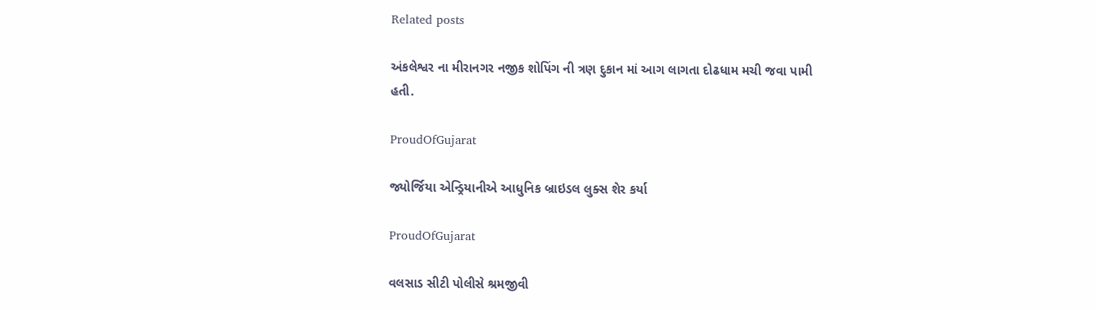Related posts

અંકલેશ્વર ના મીરાનગર નજીક શોપિંગ ની ત્રણ દુકાન માં આગ લાગતા દોઢધામ મચી જવા પામી હતી.

ProudOfGujarat

જ્યોર્જિયા એન્ડ્રિયાનીએ આધુનિક બ્રાઇડલ લુક્સ શેર કર્યા

ProudOfGujarat

વલસાડ સીટી પોલીસે શ્રમજીવી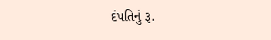દંપતિનું રૂ.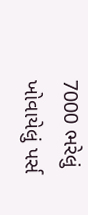7000 ભરેલું ખોવાયેલું પર્સ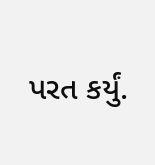પરત કર્યું.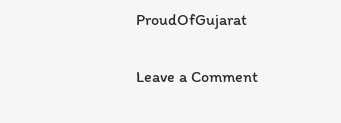ProudOfGujarat

Leave a Comment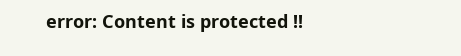error: Content is protected !!